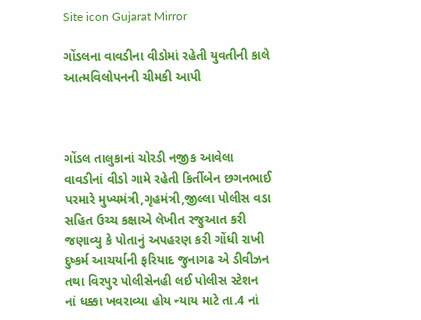Site icon Gujarat Mirror

ગોંડલના વાવડીના વીડોમાં રહેતી યુવતીની કાલે આત્મવિલોપનની ચીમકી આપી



ગોંડલ તાલુકાનાં ચોરડી નજીક આવેલા વાવડીનાં વીડો ગામે રહેતી કિર્તીબેન છગનભાઈ પરમારે મુખ્યમંત્રી,ગૃહમંત્રી,જીલ્લા પોલીસ વડા સહિત ઉચ્ચ કક્ષાએ લેખીત રજુઆત કરી જણાવ્યુ કે પોતાનું અપહરણ કરી ગોંધી રાખી દુષ્કર્મ આચર્યાની ફરિયાદ જુનાગઢ એ ડીવીઝન તથા વિરપુર પોલીસેનહી લઈ પોલીસ સ્ટેશન નાં ધક્કા ખવરાવ્યા હોય ન્યાય માટે તા.4 નાં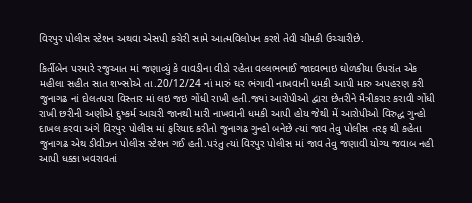વિરપુર પોલીસ સ્ટેશન અથવા એસપી કચેરી સામે આત્મવિલોપન કરશે તેવી ચીમકી ઉચ્ચારીછે.

કિર્તીબેન પરમારે રજુઆત માં જણાવ્યું કે વાવડીના વીડો રહેતા વલ્લભભાઈ જાદવભાઇ ઘોળકીયા ઉપરાંત એક મહીલા સહીત સાત શખ્સોએ તા.20/12/24 નાં મારું ઘર ભંગાવી નાખવાની ધમકી આપી મારુ અપહરણ કરી જુનાગઢ નાં દોલતપરા વિસ્તાર માં લઇ જઇ ગોંધી રાખી હતી.જ્યાં આરોપીઓ દ્વારા છેતરીને મૈત્રીકરાર કરાવી ગોંધી રાખી છરીની અણીએ દુષ્કર્મ આચરી જાનથી મારી નાખવાની ધમકી આપી હોય જેથી મેં આરોપીઓ વિરુદ્ધ ગુન્હો દાખલ કરવા અંગે વિરપુર પોલીસ માં ફરિયાદ કરીતો જુનાગઢ ગુન્હો બનેછે ત્યાં જાવ તેવુ પોલીસ તરફ થી કહેતા જુનાગઢ એથ ડીવીઝન પોલીસ સ્ટેશન ગઈ હતી.પરંતુ ત્યાં વિરપુર પોલીસ માં જાવ તેવુ જણાવી યોગ્ય જવાબ નહી આપી ધક્કા ખવરાવતાં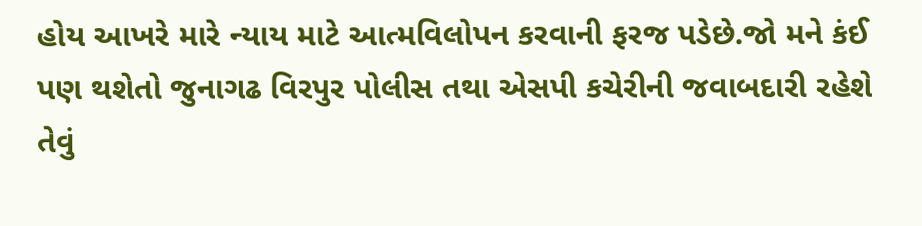હોય આખરે મારે ન્યાય માટે આત્મવિલોપન કરવાની ફરજ પડેછે.જો મને કંઈ પણ થશેતો જુનાગઢ વિરપુર પોલીસ તથા એસપી કચેરીની જવાબદારી રહેશે તેવું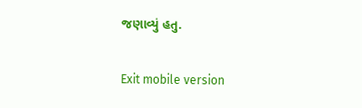જણાવ્યું હતુ.

Exit mobile version